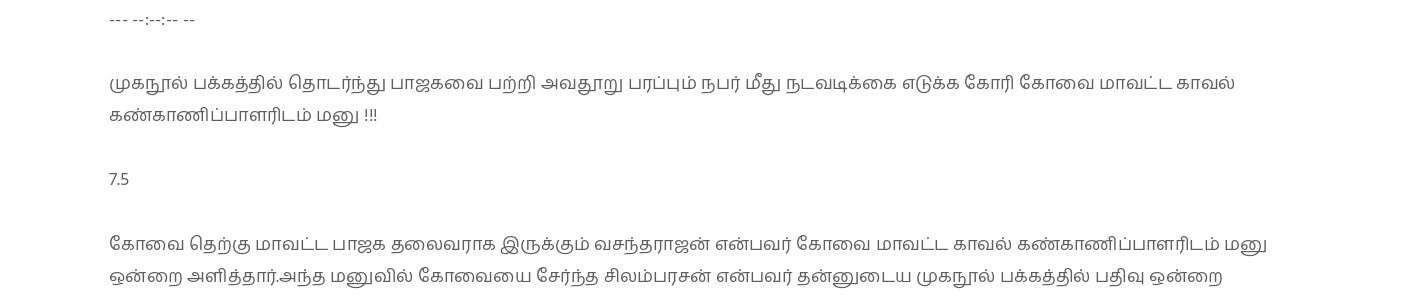--- --:--:-- --

முகநூல் பக்கத்தில் தொடர்ந்து பாஜகவை பற்றி அவதூறு பரப்பும் நபர் மீது நடவடிக்கை எடுக்க கோரி கோவை மாவட்ட காவல் கண்காணிப்பாளரிடம் மனு !!!

7.5

கோவை தெற்கு மாவட்ட பாஜக தலைவராக இருக்கும் வசந்தராஜன் என்பவர் கோவை மாவட்ட காவல் கண்காணிப்பாளரிடம் மனு ஒன்றை அளித்தார்.அந்த மனுவில் கோவையை சேர்ந்த சிலம்பரசன் என்பவர் தன்னுடைய முகநூல் பக்கத்தில் பதிவு ஒன்றை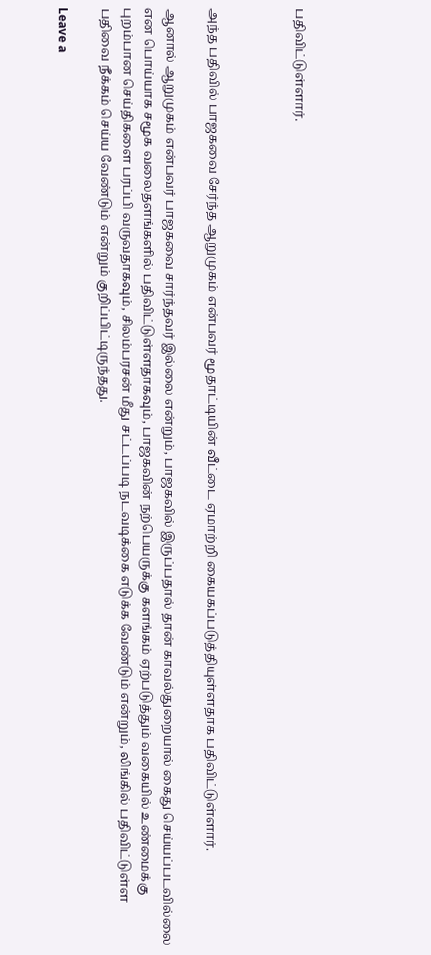பதிவிட்டுள்ளார்.



அந்த பதிவில் பாஜகவை சேர்ந்த ஆறுமுகம் என்பவர் மூதாட்டியின் வீட்டை ஏமாற்றி கையகப்படுத்தியுள்ளதாக பதிவிட்டுள்ளார்.

ஆனால் ஆறுமுகம் என்பவர் பாஜகவை சார்ந்தவர் இல்லை என்றும், பாஜகவில் இருப்பதால் தான் காவல்துறையால் கைது செய்யப்படவில்லை என பொய்யாக சமூக வலைதளங்களில் பதிவிட்டுள்ளதாகவும், பாஜகவின் நற்பெயருக்கு களங்கம் ஏற்படுத்தும் வகையில் உண்மைக்கு புறம்பான செய்திகளை பரப்பி வருவதாகவும், சிலம்பரசன் மீது சட்டப்படி நடவடிக்கை எடுக்க வேண்டும் என்றும், லிங்கில் பதிவிட்டுள்ள பதிவை நீக்கம் செய்ய வேண்டும் என்றும் குறிப்பிட்டிருந்தது.

Leave a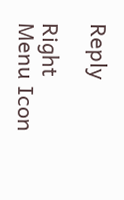Reply

Right Menu Icon